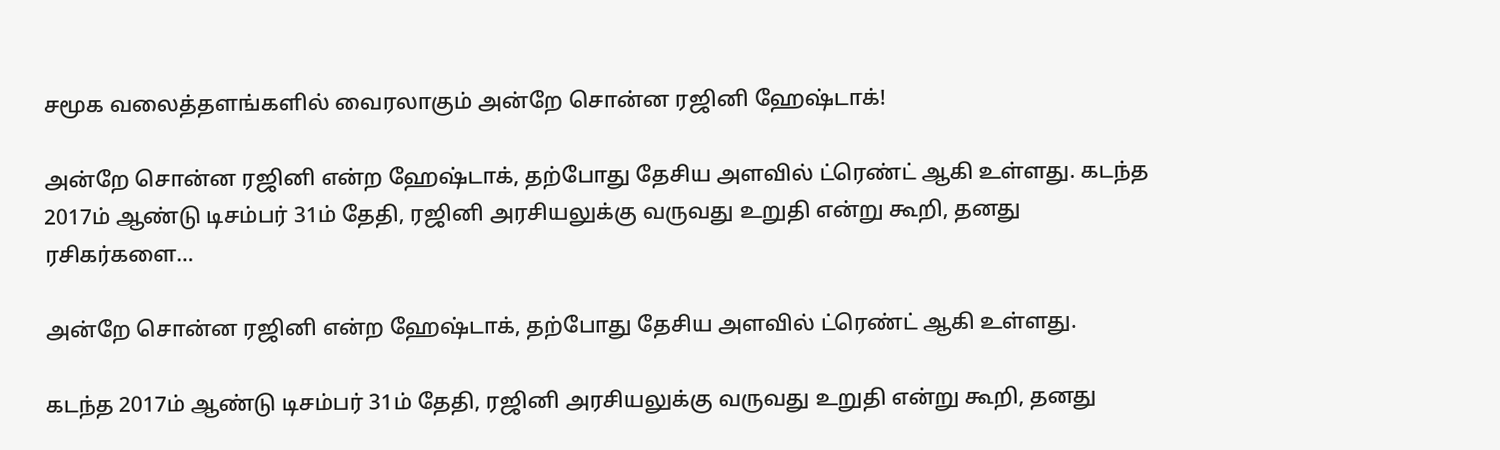சமூக வலைத்தளங்களில் வைரலாகும் அன்றே சொன்ன ரஜினி ஹேஷ்டாக்!

அன்றே சொன்ன ரஜினி என்ற ஹேஷ்டாக், தற்போது தேசிய அளவில் ட்ரெண்ட் ஆகி உள்ளது. கடந்த 2017ம் ஆண்டு டிசம்பர் 31ம் தேதி, ரஜினி அரசியலுக்கு வருவது உறுதி என்று கூறி, தனது ரசிகர்களை…

அன்றே சொன்ன ரஜினி என்ற ஹேஷ்டாக், தற்போது தேசிய அளவில் ட்ரெண்ட் ஆகி உள்ளது.

கடந்த 2017ம் ஆண்டு டிசம்பர் 31ம் தேதி, ரஜினி அரசியலுக்கு வருவது உறுதி என்று கூறி, தனது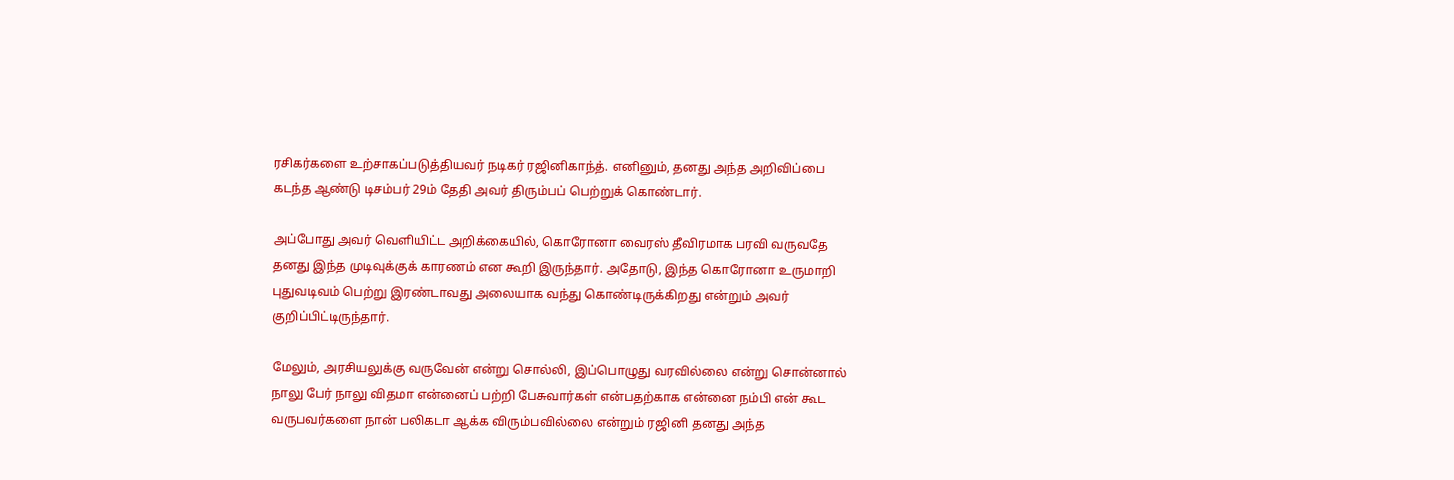ரசிகர்களை உற்சாகப்படுத்தியவர் நடிகர் ரஜினிகாந்த். எனினும், தனது அந்த அறிவிப்பை கடந்த ஆண்டு டிசம்பர் 29ம் தேதி அவர் திரும்பப் பெற்றுக் கொண்டார்.

அப்போது அவர் வெளியிட்ட அறிக்கையில், கொரோனா வைரஸ் தீவிரமாக பரவி வருவதே தனது இந்த முடிவுக்குக் காரணம் என கூறி இருந்தார். அதோடு, இந்த கொரோனா உருமாறி புதுவடிவம் பெற்று இரண்டாவது அலையாக வந்து கொண்டிருக்கிறது என்றும் அவர் குறிப்பிட்டிருந்தார்.

மேலும், அரசியலுக்கு வருவேன் என்று சொல்லி, இப்பொழுது வரவில்லை என்று சொன்னால் நாலு பேர் நாலு விதமா என்னைப் பற்றி பேசுவார்கள் என்பதற்காக என்னை நம்பி என் கூட வருபவர்களை நான் பலிகடா ஆக்க விரும்பவில்லை என்றும் ரஜினி தனது அந்த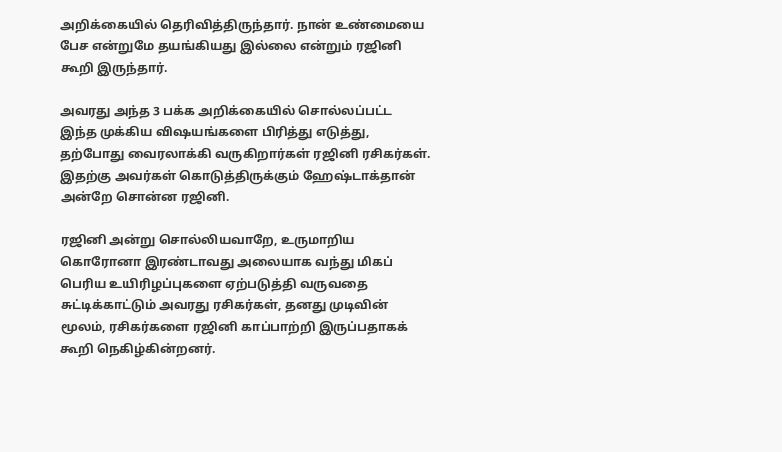அறிக்கையில் தெரிவித்திருந்தார். நான் உண்மையை பேச என்றுமே தயங்கியது இல்லை என்றும் ரஜினி கூறி இருந்தார்.

அவரது அந்த 3 பக்க அறிக்கையில் சொல்லப்பட்ட இந்த முக்கிய விஷயங்களை பிரித்து எடுத்து, தற்போது வைரலாக்கி வருகிறார்கள் ரஜினி ரசிகர்கள். இதற்கு அவர்கள் கொடுத்திருக்கும் ஹேஷ்டாக்தான் அன்றே சொன்ன ரஜினி.

ரஜினி அன்று சொல்லியவாறே, உருமாறிய கொரோனா இரண்டாவது அலையாக வந்து மிகப் பெரிய உயிரிழப்புகளை ஏற்படுத்தி வருவதை சுட்டிக்காட்டும் அவரது ரசிகர்கள், தனது முடிவின் மூலம், ரசிகர்களை ரஜினி காப்பாற்றி இருப்பதாகக் கூறி நெகிழ்கின்றனர்.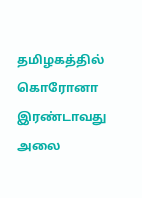தமிழகத்தில் கொரோனா இரண்டாவது அலை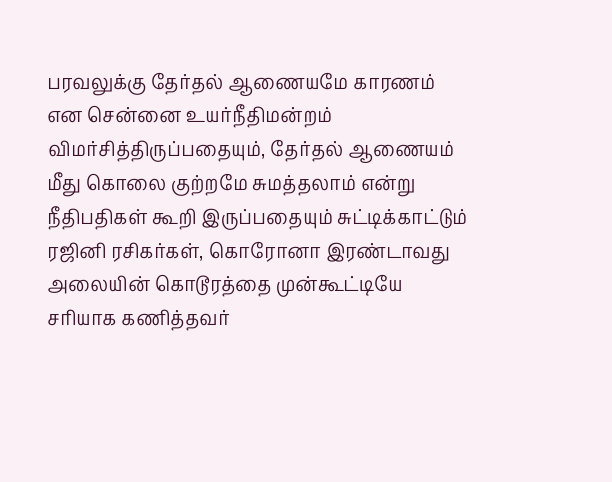பரவலுக்கு தேர்தல் ஆணையமே காரணம் என சென்னை உயர்நீதிமன்றம் விமர்சித்திருப்பதையும், தேர்தல் ஆணையம் மீது கொலை குற்றமே சுமத்தலாம் என்று நீதிபதிகள் கூறி இருப்பதையும் சுட்டிக்காட்டும் ரஜினி ரசிகர்கள், கொரோனா இரண்டாவது அலையின் கொடூரத்தை முன்கூட்டியே சரியாக கணித்தவர்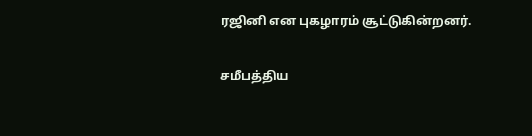ரஜினி என புகழாரம் சூட்டுகின்றனர்.

சமீபத்திய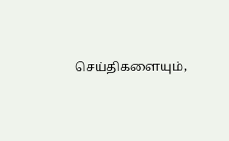செய்திகளையும்,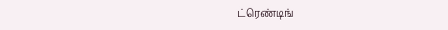ட்ரெண்டிங்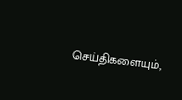செய்திகளையும்,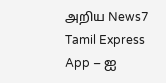அறிய News7 Tamil Express App – ஐ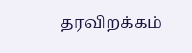தரவிறக்கம்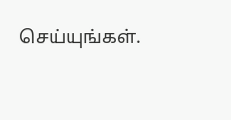செய்யுங்கள்.